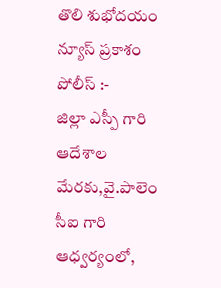తొలి శుభోదయం న్యూస్ ప్రకాశం పోలీస్ :-
జిల్లా ఎస్పీ గారి ఆదేశాల మేరకు,వై.పాలెం సీఐ గారి ఆధ్వర్యంలో,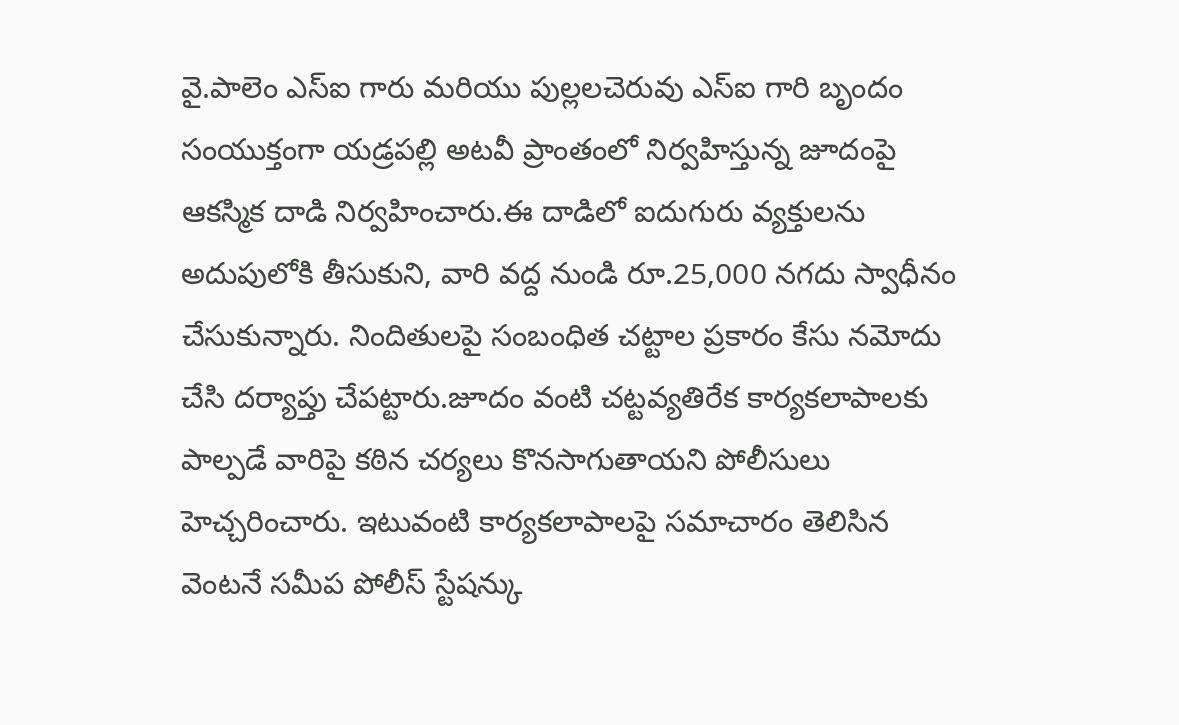వై.పాలెం ఎస్ఐ గారు మరియు పుల్లలచెరువు ఎస్ఐ గారి బృందం సంయుక్తంగా యడ్రపల్లి అటవీ ప్రాంతంలో నిర్వహిస్తున్న జూదంపై ఆకస్మిక దాడి నిర్వహించారు.ఈ దాడిలో ఐదుగురు వ్యక్తులను అదుపులోకి తీసుకుని, వారి వద్ద నుండి రూ.25,000 నగదు స్వాధీనం చేసుకున్నారు. నిందితులపై సంబంధిత చట్టాల ప్రకారం కేసు నమోదు చేసి దర్యాప్తు చేపట్టారు.జూదం వంటి చట్టవ్యతిరేక కార్యకలాపాలకు పాల్పడే వారిపై కఠిన చర్యలు కొనసాగుతాయని పోలీసులు హెచ్చరించారు. ఇటువంటి కార్యకలాపాలపై సమాచారం తెలిసిన వెంటనే సమీప పోలీస్ స్టేషన్కు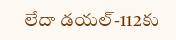లేదా డయల్-112కు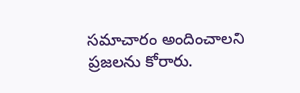సమాచారం అందించాలని ప్రజలను కోరారు.